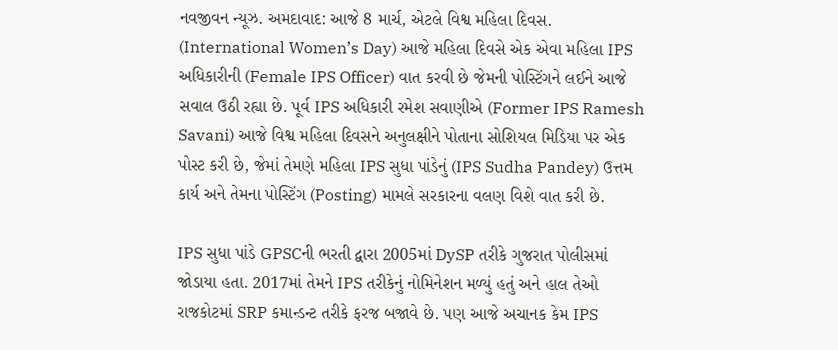નવજીવન ન્યૂઝ. અમદાવાદ: આજે 8 માર્ચ, એટલે વિશ્વ મહિલા દિવસ. (International Women’s Day) આજે મહિલા દિવસે એક એવા મહિલા IPS અધિકારીની (Female IPS Officer) વાત કરવી છે જેમની પોસ્ટિંગને લઈને આજે સવાલ ઉઠી રહ્યા છે. પૂર્વ IPS અધિકારી રમેશ સવાણીએ (Former IPS Ramesh Savani) આજે વિશ્વ મહિલા દિવસને અનુલક્ષીને પોતાના સોશિયલ મિડિયા પર એક પોસ્ટ કરી છે, જેમાં તેમણે મહિલા IPS સુધા પાંડેનું (IPS Sudha Pandey) ઉત્તમ કાર્ય અને તેમના પોસ્ટિંગ (Posting) મામલે સરકારના વલણ વિશે વાત કરી છે.

IPS સુધા પાંડે GPSCની ભરતી દ્વારા 2005માં DySP તરીકે ગુજરાત પોલીસમાં જોડાયા હતા. 2017માં તેમને IPS તરીકેનું નોમિનેશન મળ્યું હતું અને હાલ તેઓ રાજકોટમાં SRP કમાન્ડન્ટ તરીકે ફરજ બજાવે છે. પણ આજે અચાનક કેમ IPS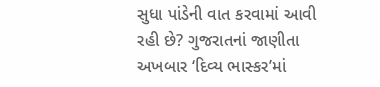સુધા પાંડેની વાત કરવામાં આવી રહી છે? ગુજરાતનાં જાણીતા અખબાર ‘દિવ્ય ભાસ્કર’માં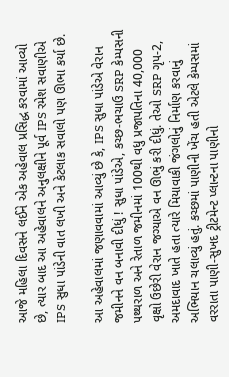આજે મહિલા દિવસને લઈને એક અહેવાલ પ્રસિદ્ધ કરવામાં આવ્યો છે, ત્યાર બાદ આ અહેવાલને અનુલક્ષીને પૂર્વ IPS રમેશ સવાણીએ IPS સુધા પાંડેની વાત લખી અને કેટલાક સવાલો પણ ઊભા કર્યા છે.

આ અહેવાલમાં જણાવવામાં આવ્યું છે કે, IPS સુધા પાંડેએ વેરાન જમીનને વન બનાવી દીધું ! સુધા પાંડેએ, કચ્છ-ભચાઉ SRP કેમ્પસની પથ્થરાળ અને રેતાળ જમીનમાં 100થી વધુ પ્રજાપતિના 40,000 વૃક્ષો ઉછેરી વેરાન જગ્યાએ વન ઊભું કરી દીધું. તેઓ SRP ગૃપ-2, અમદાવાદ ખાતે હતા ત્યારે મિયાવાકી જંગલોનું નિર્માણ કરવાનું અભિયાન ચલાવ્યું હતું. કચ્છમાં પાણીની ખેંચ હતી એટલે કેમ્પસમાં વરરાતા પાણી-સુખદ ટ્રીટમેન્ટ પ્લાન્ટના પાણીનો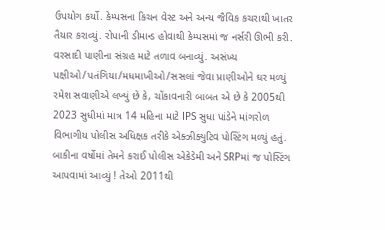ઉપયોગ કર્યો. કેમ્પસના કિચન વેસ્ટ અને અન્ય જૈવિક કચરાથી ખાતર તૈયાર કરાવ્યું. રોપાની ડીમાન્ડ હોવાથી કેમ્પસમાં જ નર્સરી ઊભી કરી. વરસાદી પાણીના સંગ્રહ માટે તળાવ બનાવ્યું. અસંખ્ય પક્ષીઓ/પતંગિયા/મધમાખીઓ/સસલાં જેવા પ્રાણીઓને ઘર મળ્યું
રમેશ સવાણીએ લખ્યું છે કે, ચોંકાવનારી બાબત એ છે કે 2005થી 2023 સુધીમાં માત્ર 14 મહિના માટે IPS સુધા પાંડેને માંગરોળ વિભાગીય પોલીસ અધિક્ષક તરીકે એક્ઝીક્યુટિવ પોસ્ટિંગ મળ્યું હતું. બાકીના વર્ષોમાં તેમને કરાઈ પોલીસ એકેડેમી અને SRPમાં જ પોસ્ટિંગ આપવામાં આવ્યું ! તેઓ 2011થી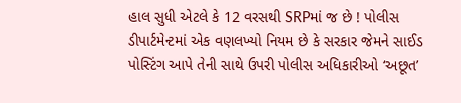હાલ સુધી એટલે કે 12 વરસથી SRPમાં જ છે ! પોલીસ ડીપાર્ટમેન્ટમાં એક વણલખ્યો નિયમ છે કે સરકાર જેમને સાઈડ પોસ્ટિંગ આપે તેની સાથે ઉપરી પોલીસ અધિકારીઓ ‘અછૂત’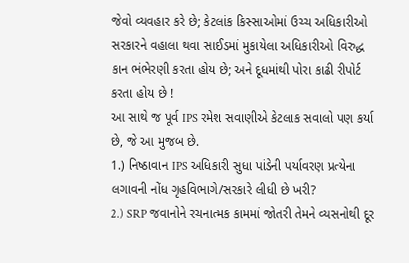જેવો વ્યવહાર કરે છે; કેટલાંક કિસ્સાઓમાં ઉચ્ચ અધિકારીઓ સરકારને વહાલા થવા સાઈડમાં મુકાયેલા અધિકારીઓ વિરુદ્ધ કાન ભંભેરણી કરતા હોય છે; અને દૂધમાંથી પોરા કાઢી રીપોર્ટ કરતા હોય છે !
આ સાથે જ પૂર્વ IPS રમેશ સવાણીએ કેટલાક સવાલો પણ કર્યા છે, જે આ મુજબ છે.
1.) નિષ્ઠાવાન IPS અધિકારી સુધા પાંડેની પર્યાવરણ પ્રત્યેના લગાવની નોંધ ગૃહવિભાગે/સરકારે લીધી છે ખરી?
2.) SRP જવાનોને રચનાત્મક કામમાં જોતરી તેમને વ્યસનોથી દૂર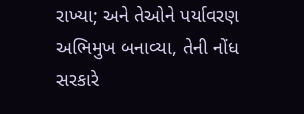રાખ્યા; અને તેઓને પર્યાવરણ અભિમુખ બનાવ્યા, તેની નોંધ સરકારે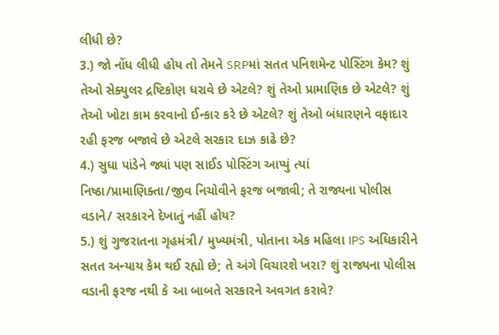લીધી છે?
3.) જો નોંધ લીધી હોય તો તેમને SRPમાં સતત પનિશમેન્ટ પોસ્ટિંગ કેમ? શું તેઓ સેક્યુલર દ્રષ્ટિકોણ ધરાવે છે એટલે? શું તેઓ પ્રામાણિક છે એટલે? શું તેઓ ખોટા કામ કરવાનો ઈન્કાર કરે છે એટલે? શું તેઓ બંધારણને વફાદાર રહી ફરજ બજાવે છે એટલે સરકાર દાઝ કાઢે છે?
4.) સુધા પાંડેને જ્યાં પણ સાઈડ પોસ્ટિંગ આપ્યું ત્યાં નિષ્ઠા/પ્રામાણિક્તા/જીવ નિચોવીને ફરજ બજાવી; તે રાજ્યના પોલીસ વડાને/ સરકારને દેખાતું નહીં હોય?
5.) શું ગુજરાતના ગૃહમંત્રી/ મુખ્યમંત્રી, પોતાના એક મહિલા IPS અધિકારીને સતત અન્યાય કેમ થઈ રહ્યો છે; તે અંગે વિચારશે ખરા? શું રાજ્યના પોલીસ વડાની ફરજ નથી કે આ બાબતે સરકારને અવગત કરાવે?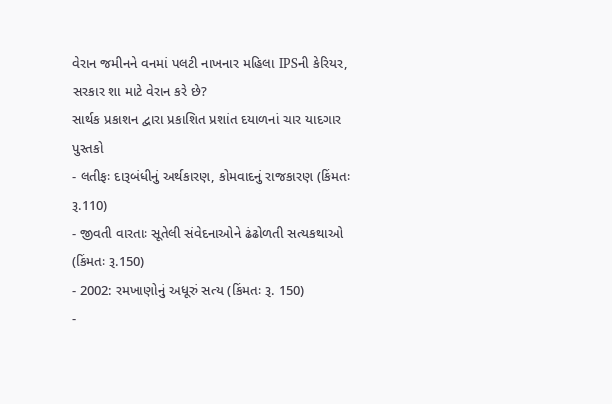વેરાન જમીનને વનમાં પલટી નાખનાર મહિલા IPSની કેરિયર, સરકાર શા માટે વેરાન કરે છે?
સાર્થક પ્રકાશન દ્વારા પ્રકાશિત પ્રશાંત દયાળનાં ચાર યાદગાર પુસ્તકો
- લતીફઃ દારૂબંધીનું અર્થકારણ, કોમવાદનું રાજકારણ (કિંમતઃ રૂ.110)
- જીવતી વારતાઃ સૂતેલી સંવેદનાઓને ઢંઢોળતી સત્યકથાઓ (કિંમતઃ રૂ.150)
- 2002: રમખાણોનું અધૂરું સત્ય (કિંમતઃ રૂ. 150)
-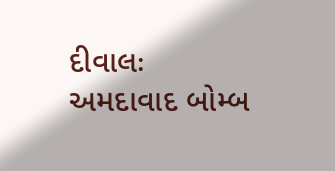દીવાલઃ અમદાવાદ બોમ્બ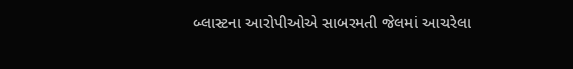બ્લાસ્ટના આરોપીઓએ સાબરમતી જેલમાં આચરેલા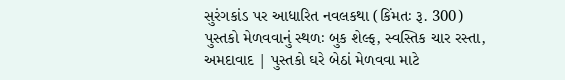સુરંગકાંડ પર આધારિત નવલકથા (કિંમતઃ રૂ. 300)
પુસ્તકો મેળવવાનું સ્થળઃ બુક શેલ્ફ, સ્વસ્તિક ચાર રસ્તા, અમદાવાદ | પુસ્તકો ઘરે બેઠાં મેળવવા માટે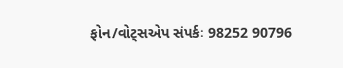ફોન/વોટ્સએપ સંપર્કઃ 98252 90796